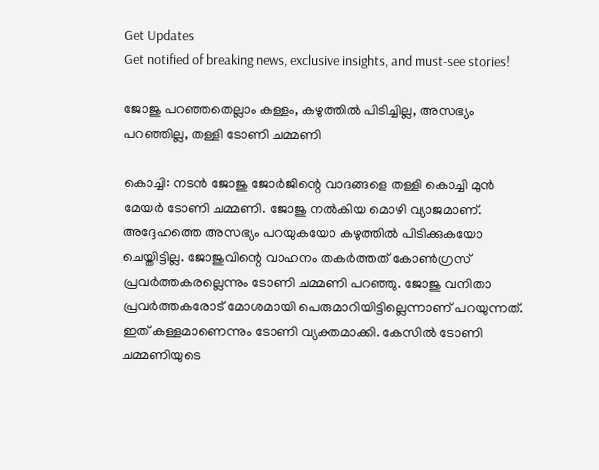Get Updates
Get notified of breaking news, exclusive insights, and must-see stories!

ജോജു പറഞ്ഞതെല്ലാം കള്ളം, കഴുത്തില്‍ പിടിച്ചില്ല, അസഭ്യം പറഞ്ഞില്ല, തള്ളി ടോണി ചമ്മണി

കൊച്ചി: നടന്‍ ജോജു ജോര്‍ജിന്റെ വാദങ്ങളെ തള്ളി കൊച്ചി മുന്‍ മേയര്‍ ടോണി ചമ്മണി. ജോജു നല്‍കിയ മൊഴി വ്യാജമാണ്. അദ്ദേഹത്തെ അസഭ്യം പറയുകയോ കഴുത്തില്‍ പിടിക്കുകയോ ചെയ്തിട്ടില്ല. ജോജുവിന്റെ വാഹനം തകര്‍ത്തത് കോണ്‍ഗ്രസ് പ്രവര്‍ത്തകരല്ലെന്നും ടോണി ചമ്മണി പറഞ്ഞു. ജോജു വനിതാ പ്രവര്‍ത്തകരോട് മോശമായി പെരുമാറിയിട്ടില്ലെന്നാണ് പറയുന്നത്. ഇത് കള്ളമാണെന്നും ടോണി വ്യക്തമാക്കി. കേസില്‍ ടോണി ചമ്മണിയുടെ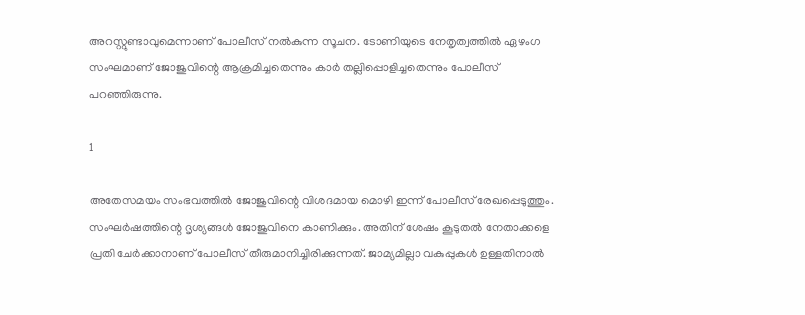അറസ്റ്റുണ്ടാവുമെന്നാണ് പോലീസ് നല്‍കുന്ന സൂചന. ടോണിയുടെ നേതൃത്വത്തില്‍ ഏഴംഗ സംഘമാണ് ജോജുവിന്റെ ആക്രമിച്ചതെന്നും കാര്‍ തല്ലിപ്പൊളിച്ചതെന്നും പോലീസ് പറഞ്ഞിരുന്നു.

1

അതേസമയം സംഭവത്തില്‍ ജോജുവിന്റെ വിശദമായ മൊഴി ഇന്ന് പോലീസ് രേഖപ്പെടുത്തും. സംഘര്‍ഷത്തിന്റെ ദൃശ്യങ്ങള്‍ ജോജുവിനെ കാണിക്കും. അതിന് ശേഷം കൂടുതല്‍ നേതാക്കളെ പ്രതി ചേര്‍ക്കാനാണ് പോലീസ് തീരുമാനിച്ചിരിക്കുന്നത്. ജാമ്യമില്ലാ വകുപ്പുകള്‍ ഉള്ളതിനാല്‍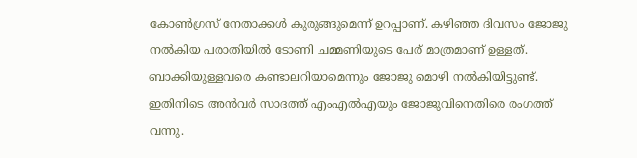കോണ്‍ഗ്രസ് നേതാക്കള്‍ കുരുങ്ങുമെന്ന് ഉറപ്പാണ്. കഴിഞ്ഞ ദിവസം ജോജു നല്‍കിയ പരാതിയില്‍ ടോണി ചമ്മണിയുടെ പേര് മാത്രമാണ് ഉള്ളത്. ബാക്കിയുള്ളവരെ കണ്ടാലറിയാമെന്നും ജോജു മൊഴി നല്‍കിയിട്ടുണ്ട്. ഇതിനിടെ അന്‍വര്‍ സാദത്ത് എംഎല്‍എയും ജോജുവിനെതിരെ രംഗത്ത് വന്നു.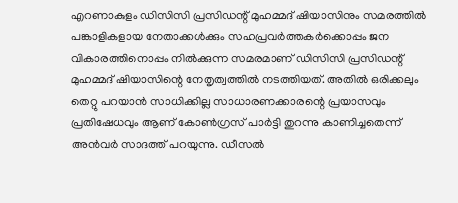എറണാകുളം ഡിസിസി പ്രസിഡന്റ് മുഹമ്മദ് ഷിയാസിനും സമരത്തില്‍ പങ്കാളികളായ നേതാക്കള്‍ക്കും സഹപ്രവര്‍ത്തകര്‍ക്കൊപ്പം ജന വികാരത്തിനൊപ്പം നില്‍ക്കുന്ന സമരമാണ് ഡിസിസി പ്രസിഡന്റ് മുഹമ്മദ് ഷിയാസിന്റെ നേതൃത്വത്തില്‍ നടത്തിയത്. അതില്‍ ഒരിക്കലും തെറ്റു പറയാന്‍ സാധിക്കില്ല സാധാരണക്കാരന്റെ പ്രയാസവും പ്രതിഷേധവും ആണ് കോണ്‍ഗ്രസ് പാര്‍ട്ടി തുറന്നു കാണിച്ചതെന്ന് അന്‍വര്‍ സാദത്ത് പറയുന്നു. ഡീസല്‍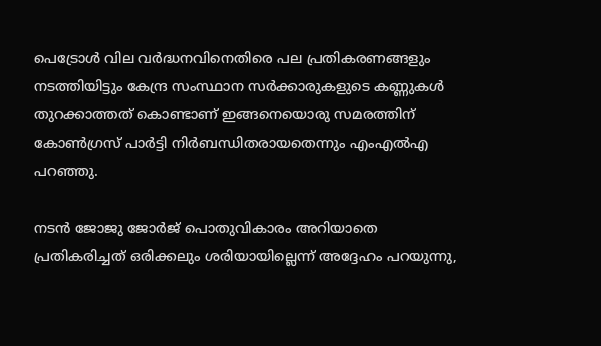പെട്രോള്‍ വില വര്‍ദ്ധനവിനെതിരെ പല പ്രതികരണങ്ങളും നടത്തിയിട്ടും കേന്ദ്ര സംസ്ഥാന സര്‍ക്കാരുകളുടെ കണ്ണുകള്‍ തുറക്കാത്തത് കൊണ്ടാണ് ഇങ്ങനെയൊരു സമരത്തിന് കോണ്‍ഗ്രസ് പാര്‍ട്ടി നിര്‍ബന്ധിതരായതെന്നും എംഎല്‍എ പറഞ്ഞു.

നടന്‍ ജോജു ജോര്‍ജ് പൊതുവികാരം അറിയാതെ പ്രതികരിച്ചത് ഒരിക്കലും ശരിയായില്ലെന്ന് അദ്ദേഹം പറയുന്നു,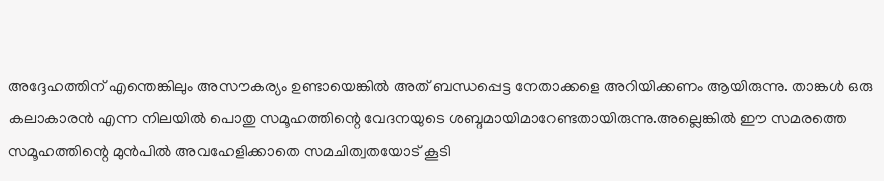അദ്ദേഹത്തിന് എന്തെങ്കിലും അസൗകര്യം ഉണ്ടായെങ്കില്‍ അത് ബന്ധപ്പെട്ട നേതാക്കളെ അറിയിക്കണം ആയിരുന്നു. താങ്കള്‍ ഒരു കലാകാരന്‍ എന്ന നിലയില്‍ പൊതു സമൂഹത്തിന്റെ വേദനയുടെ ശബ്ദമായിമാറേണ്ടതായിരുന്നു.അല്ലെങ്കില്‍ ഈ സമരത്തെ സമൂഹത്തിന്റെ മുന്‍പില്‍ അവഹേളിക്കാതെ സമചിത്വതയോട് കൂടി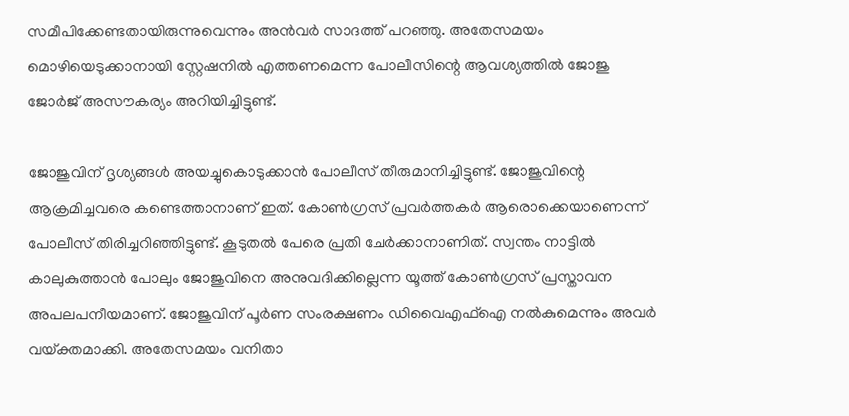സമീപിക്കേണ്ടതായിരുന്നുവെന്നും അന്‍വര്‍ സാദത്ത് പറഞ്ഞു. അതേസമയം മൊഴിയെടുക്കാനായി സ്റ്റേഷനില്‍ എത്തണമെന്ന പോലീസിന്റെ ആവശ്യത്തില്‍ ജോജു ജോര്‍ജ് അസൗകര്യം അറിയിച്ചിട്ടുണ്ട്.

ജോജുവിന് ദൃശ്യങ്ങള്‍ അയച്ചുകൊടുക്കാന്‍ പോലീസ് തീരുമാനിച്ചിട്ടുണ്ട്. ജോജുവിന്റെ ആക്രമിച്ചവരെ കണ്ടെത്താനാണ് ഇത്. കോണ്‍ഗ്രസ് പ്രവര്‍ത്തകര്‍ ആരൊക്കെയാണെന്ന് പോലീസ് തിരിച്ചറിഞ്ഞിട്ടുണ്ട്. കൂടുതല്‍ പേരെ പ്രതി ചേര്‍ക്കാനാണിത്. സ്വന്തം നാട്ടില്‍ കാലുകുത്താന്‍ പോലും ജോജുവിനെ അനുവദിക്കില്ലെന്ന യൂത്ത് കോണ്‍ഗ്രസ് പ്രസ്താവന അപലപനീയമാണ്. ജോജുവിന് പൂര്‍ണ സംരക്ഷണം ഡിവൈഎഫ്‌ഐ നല്‍കുമെന്നും അവര്‍ വയ്ക്തമാക്കി. അതേസമയം വനിതാ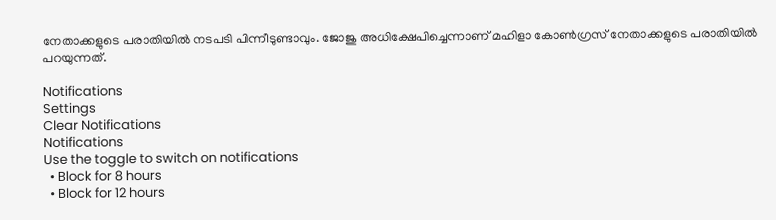നേതാക്കളുടെ പരാതിയില്‍ നടപടി പിന്നീടുണ്ടാവും. ജോജു അധിക്ഷേപിച്ചെന്നാണ് മഹിളാ കോണ്‍ഗ്രസ് നേതാക്കളുടെ പരാതിയില്‍ പറയുന്നത്.

Notifications
Settings
Clear Notifications
Notifications
Use the toggle to switch on notifications
  • Block for 8 hours
  • Block for 12 hours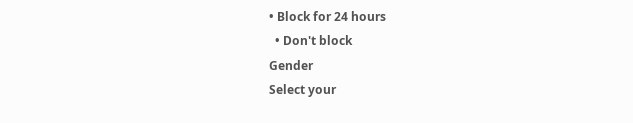• Block for 24 hours
  • Don't block
Gender
Select your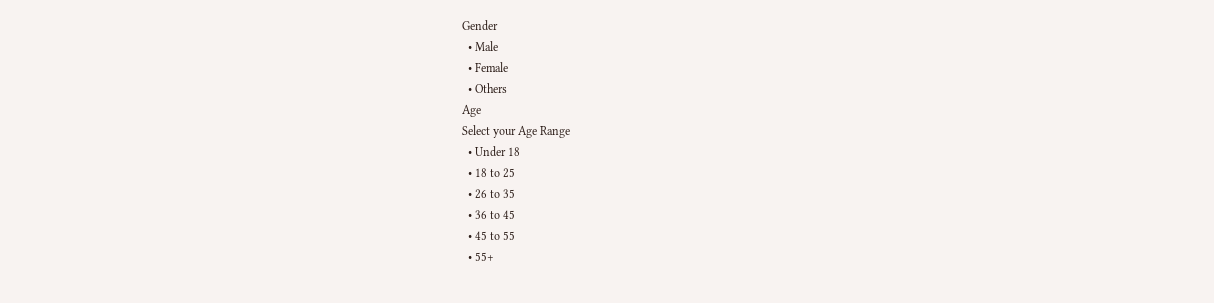Gender
  • Male
  • Female
  • Others
Age
Select your Age Range
  • Under 18
  • 18 to 25
  • 26 to 35
  • 36 to 45
  • 45 to 55
  • 55+